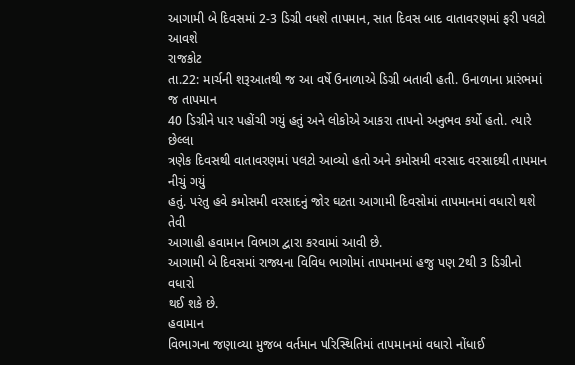આગામી બે દિવસમાં 2-3 ડિગ્રી વધશે તાપમાન, સાત દિવસ બાદ વાતાવરણમાં ફરી પલટો આવશે
રાજકોટ
તા.22: માર્ચની શરૂઆતથી જ આ વર્ષે ઉનાળાએ ડિગ્રી બતાવી હતી. ઉનાળાના પ્રારંભમાં જ તાપમાન
40 ડિગ્રીને પાર પહોંચી ગયું હતું અને લોકોએ આકરા તાપનો અનુભવ કર્યો હતો. ત્યારે છેલ્લા
ત્રણેક દિવસથી વાતાવરણમાં પલટો આવ્યો હતો અને કમોસમી વરસાદ વરસાદથી તાપમાન નીચું ગયું
હતું. પરંતુ હવે કમોસમી વરસાદનું જોર ઘટતા આગામી દિવસોમાં તાપમાનમાં વધારો થશે તેવી
આગાહી હવામાન વિભાગ દ્વારા કરવામાં આવી છે.
આગામી બે દિવસમાં રાજ્યના વિવિધ ભાગોમાં તાપમાનમાં હજુ પણ 2થી 3 ડિગ્રીનો વધારો
થઈ શકે છે.
હવામાન
વિભાગના જણાવ્યા મુજબ વર્તમાન પરિસ્થિતિમાં તાપમાનમાં વધારો નોંધાઈ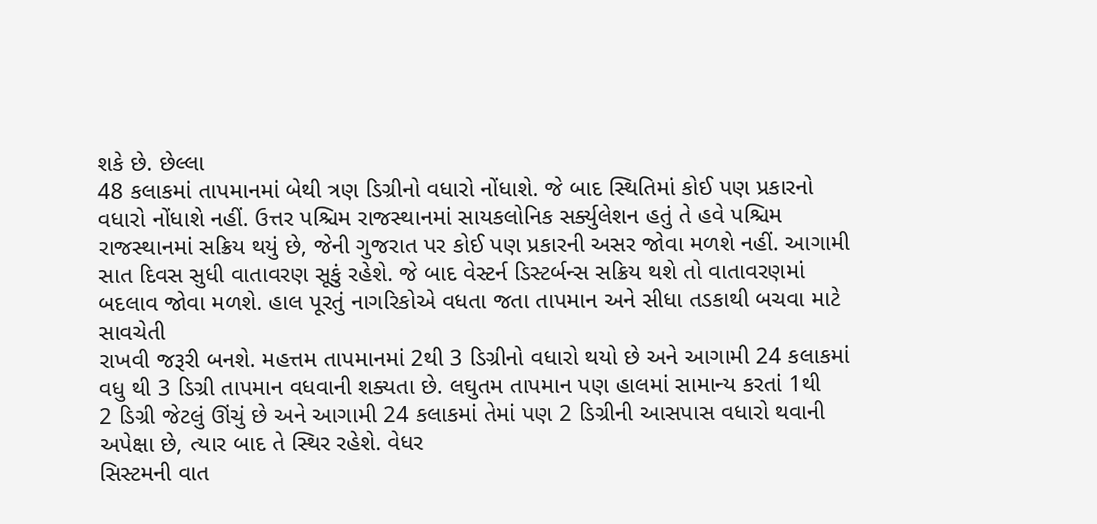શકે છે. છેલ્લા
48 કલાકમાં તાપમાનમાં બેથી ત્રણ ડિગ્રીનો વધારો નોંધાશે. જે બાદ સ્થિતિમાં કોઈ પણ પ્રકારનો
વધારો નોંધાશે નહીં. ઉત્તર પશ્ચિમ રાજસ્થાનમાં સાયકલોનિક સર્ક્યુલેશન હતું તે હવે પશ્ચિમ
રાજસ્થાનમાં સક્રિય થયું છે, જેની ગુજરાત પર કોઈ પણ પ્રકારની અસર જોવા મળશે નહીં. આગામી
સાત દિવસ સુધી વાતાવરણ સૂકું રહેશે. જે બાદ વેસ્ટર્ન ડિસ્ટર્બન્સ સક્રિય થશે તો વાતાવરણમાં
બદલાવ જોવા મળશે. હાલ પૂરતું નાગરિકોએ વધતા જતા તાપમાન અને સીધા તડકાથી બચવા માટે સાવચેતી
રાખવી જરૂરી બનશે. મહત્તમ તાપમાનમાં 2થી 3 ડિગ્રીનો વધારો થયો છે અને આગામી 24 કલાકમાં
વધુ થી 3 ડિગ્રી તાપમાન વધવાની શક્યતા છે. લઘુતમ તાપમાન પણ હાલમાં સામાન્ય કરતાં 1થી
2 ડિગ્રી જેટલું ઊંચું છે અને આગામી 24 કલાકમાં તેમાં પણ 2 ડિગ્રીની આસપાસ વધારો થવાની
અપેક્ષા છે, ત્યાર બાદ તે સ્થિર રહેશે. વેધર
સિસ્ટમની વાત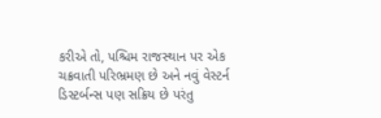કરીએ તો, પશ્ચિમ રાજસ્થાન પર એક ચક્રવાતી પરિભ્રમણ છે અને નવું વેસ્ટર્ન
ડિસ્ટર્બન્સ પણ સક્રિય છે પરંતુ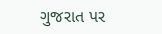ગુજરાત પર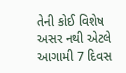તેની કોઈ વિશેષ અસર નથી એટલે આગામી 7 દિવસ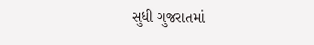સુધી ગુજરાતમાં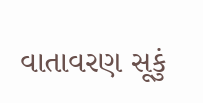વાતાવરણ સૂકું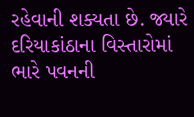રહેવાની શક્યતા છે. જ્યારે દરિયાકાંઠાના વિસ્તારોમાં
ભારે પવનની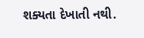શક્યતા દેખાતી નથી.